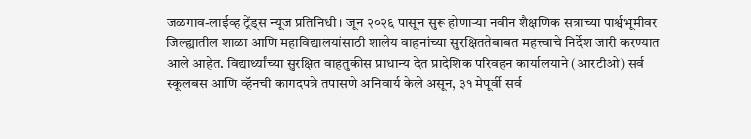जळगाव-लाईव्ह ट्रेंड्स न्यूज प्रतिनिधी । जून २०२६ पासून सुरू होणाऱ्या नवीन शैक्षणिक सत्राच्या पार्श्वभूमीवर जिल्ह्यातील शाळा आणि महाविद्यालयांसाठी शालेय वाहनांच्या सुरक्षिततेबाबत महत्त्वाचे निर्देश जारी करण्यात आले आहेत. विद्यार्थ्यांच्या सुरक्षित वाहतुकीस प्राधान्य देत प्रादेशिक परिवहन कार्यालयाने (आरटीओ) सर्व स्कूलबस आणि व्हॅनची कागदपत्रे तपासणे अनिवार्य केले असून, ३१ मेपूर्वी सर्व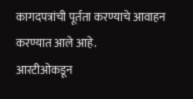कागदपत्रांची पूर्तता करण्याचे आवाहन करण्यात आले आहे.
आरटीओकडून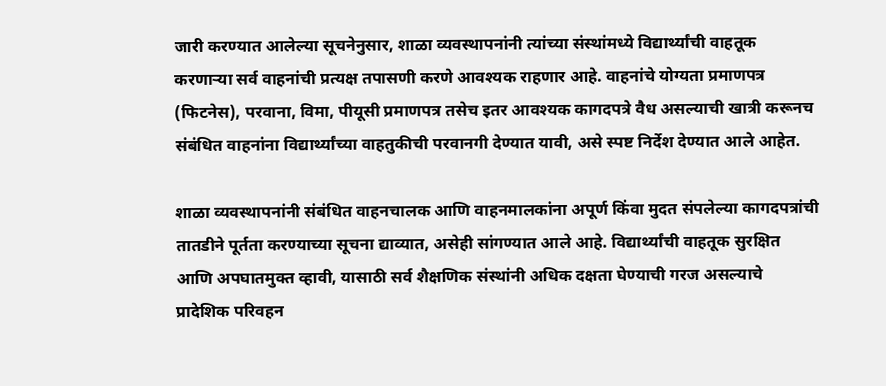जारी करण्यात आलेल्या सूचनेनुसार, शाळा व्यवस्थापनांनी त्यांच्या संस्थांमध्ये विद्यार्थ्यांची वाहतूक करणाऱ्या सर्व वाहनांची प्रत्यक्ष तपासणी करणे आवश्यक राहणार आहे. वाहनांचे योग्यता प्रमाणपत्र (फिटनेस), परवाना, विमा, पीयूसी प्रमाणपत्र तसेच इतर आवश्यक कागदपत्रे वैध असल्याची खात्री करूनच संबंधित वाहनांना विद्यार्थ्यांच्या वाहतुकीची परवानगी देण्यात यावी, असे स्पष्ट निर्देश देण्यात आले आहेत.

शाळा व्यवस्थापनांनी संबंधित वाहनचालक आणि वाहनमालकांना अपूर्ण किंवा मुदत संपलेल्या कागदपत्रांची तातडीने पूर्तता करण्याच्या सूचना द्याव्यात, असेही सांगण्यात आले आहे. विद्यार्थ्यांची वाहतूक सुरक्षित आणि अपघातमुक्त व्हावी, यासाठी सर्व शैक्षणिक संस्थांनी अधिक दक्षता घेण्याची गरज असल्याचे प्रादेशिक परिवहन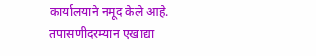कार्यालयाने नमूद केले आहे.
तपासणीदरम्यान एखाद्या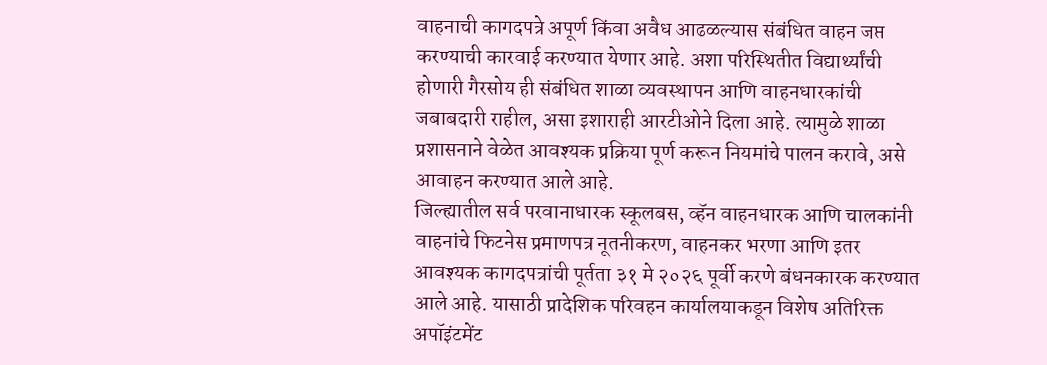वाहनाची कागदपत्रे अपूर्ण किंवा अवैध आढळल्यास संबंधित वाहन जप्त करण्याची कारवाई करण्यात येणार आहे. अशा परिस्थितीत विद्यार्थ्यांची होणारी गैरसोय ही संबंधित शाळा व्यवस्थापन आणि वाहनधारकांची जबाबदारी राहील, असा इशाराही आरटीओने दिला आहे. त्यामुळे शाळा प्रशासनाने वेळेत आवश्यक प्रक्रिया पूर्ण करून नियमांचे पालन करावे, असे आवाहन करण्यात आले आहे.
जिल्ह्यातील सर्व परवानाधारक स्कूलबस, व्हॅन वाहनधारक आणि चालकांनी वाहनांचे फिटनेस प्रमाणपत्र नूतनीकरण, वाहनकर भरणा आणि इतर आवश्यक कागदपत्रांची पूर्तता ३१ मे २०२६ पूर्वी करणे बंधनकारक करण्यात आले आहे. यासाठी प्रादेशिक परिवहन कार्यालयाकडून विशेष अतिरिक्त अपॉइंटमेंट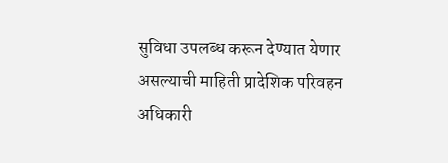सुविधा उपलब्ध करून देण्यात येणार असल्याची माहिती प्रादेशिक परिवहन अधिकारी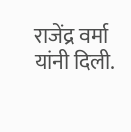राजेंद्र वर्मा यांनी दिली.